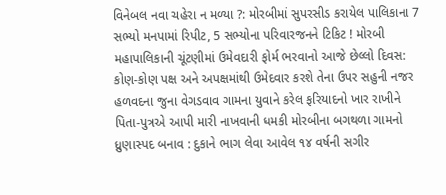વિનેબલ નવા ચહેરા ન મળ્યા ?: મોરબીમાં સુપરસીડ કરાયેલ પાલિકાના 7 સભ્યો મનપામાં રિપીટ, 5 સભ્યોના પરિવારજનને ટિકિટ ! મોરબી મહાપાલિકાની ચૂંટણીમાં ઉમેવદારી ફોર્મ ભરવાનો આજે છેલ્લો દિવસ: કોણ-કોણ પક્ષ અને અપક્ષમાંથી ઉમેદવાર કરશે તેના ઉપર સહુની નજર હળવદના જુના વેગડવાવ ગામના યુવાને કરેલ ફરિયાદનો ખાર રાખીને પિતા-પુત્રએ આપી મારી નાખવાની ધમકી મોરબીના બગથળા ગામનો ધ્રુણાસ્પદ બનાવ : દુકાને ભાગ લેવા આવેલ ૧૪ વર્ષની સગીર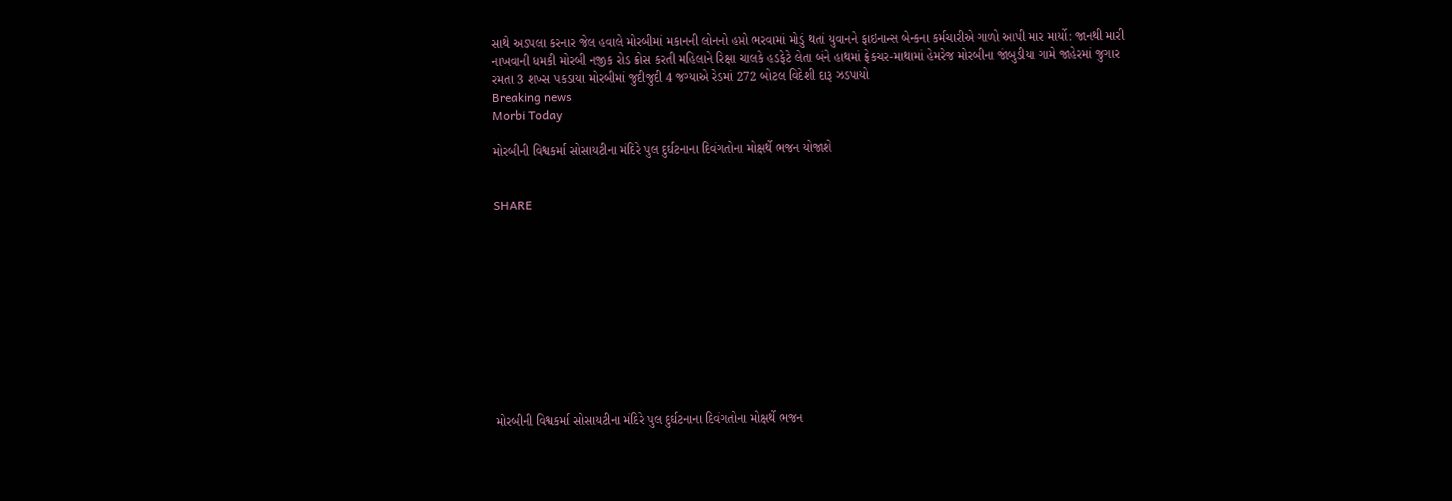સાથે અડપલા કરનાર જેલ હવાલે મોરબીમાં મકાનની લોનનો હપ્તો ભરવામાં મોડું થતાં યુવાનને ફાઇનાન્સ બેન્કના કર્મચારીએ ગાળો આપી માર માર્યો: જાનથી મારી નાખવાની ધમકી મોરબી નજીક રોડ ક્રોસ કરતી મહિલાને રિક્ષા ચાલકે હડફેટે લેતા બંને હાથમાં ફ્રેકચર-માથામાં હેમરેજ મોરબીના જાંબુડીયા ગામે જાહેરમાં જુગાર રમતા 3 શખ્સ પકડાયા મોરબીમાં જુદીજુદી 4 જગ્યાએ રેડમાં 272 બોટલ વિદેશી દારૂ ઝડપાયો
Breaking news
Morbi Today

મોરબીની વિશ્વકર્મા સોસાયટીના મંદિરે પુલ દુર્ઘટનાના દિવંગતોના મોક્ષર્થે ભજન યોજાશે


SHARE











મોરબીની વિશ્વકર્મા સોસાયટીના મંદિરે પુલ દુર્ઘટનાના દિવંગતોના મોક્ષર્થે ભજન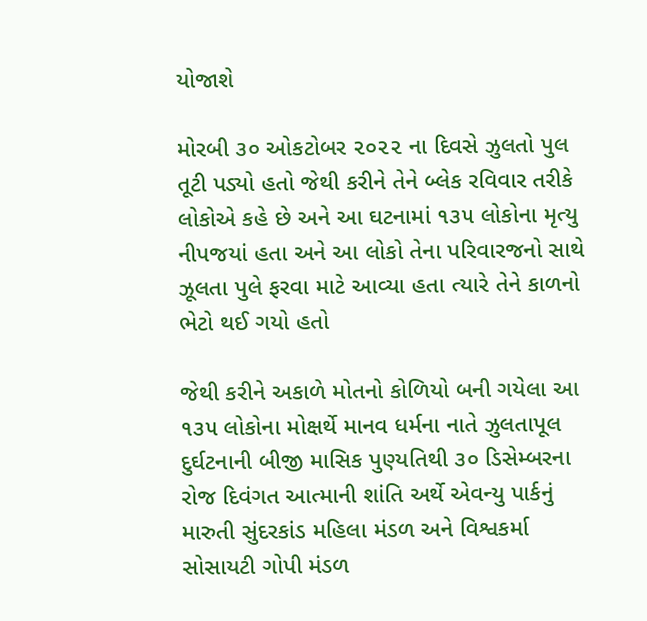યોજાશે

મોરબી ૩૦ ઓકટોબર ૨૦૨૨ ના દિવસે ઝુલતો પુલ તૂટી પડ્યો હતો જેથી કરીને તેને બ્લેક રવિવાર તરીકે લોકોએ કહે છે અને આ ઘટનામાં ૧૩૫ લોકોના મૃત્યુ નીપજયાં હતા અને આ લોકો તેના પરિવારજનો સાથે ઝૂલતા પુલે ફરવા માટે આવ્યા હતા ત્યારે તેને કાળનો ભેટો થઈ ગયો હતો

જેથી કરીને અકાળે મોતનો કોળિયો બની ગયેલા આ ૧૩૫ લોકોના મોક્ષર્થે માનવ ધર્મના નાતે ઝુલતાપૂલ દુર્ઘટનાની બીજી માસિક પુણ્યતિથી ૩૦ ડિસેમ્બરના રોજ દિવંગત આત્માની શાંતિ અર્થે એવન્યુ પાર્કનું મારુતી સુંદરકાંડ મહિલા મંડળ અને વિશ્વકર્મા સોસાયટી ગોપી મંડળ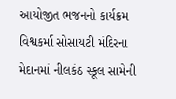આયોજીત ભજનનો કાર્યક્રમ વિશ્વકર્મા સોસાયટી મંદિરના મેદાનમાં નીલકંઠ સ્કૂલ સામેની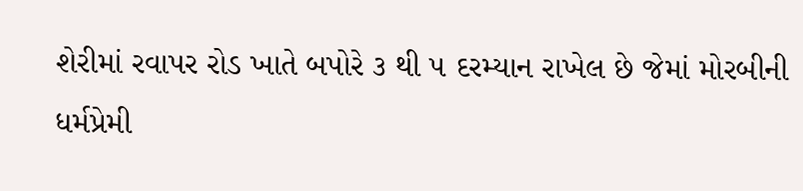શેરીમાં રવાપર રોડ ખાતે બપોરે ૩ થી ૫ દરમ્યાન રાખેલ છે જેમાં મોરબીની ધર્મપ્રેમી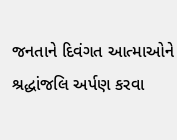જનતાને દિવંગત આત્માઓને શ્રદ્ધાંજલિ અર્પણ કરવા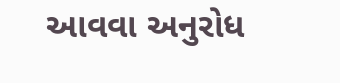આવવા અનુરોધ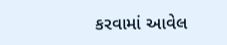કરવામાં આવેલ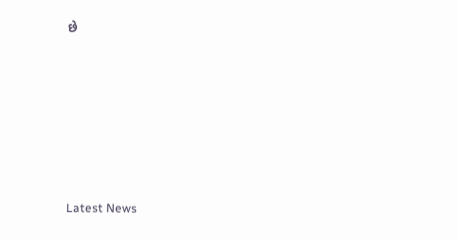છે






Latest News